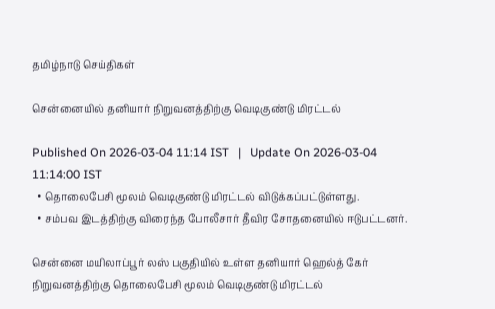தமிழ்நாடு செய்திகள்

சென்னையில் தனியார் நிறுவனத்திற்கு வெடிகுண்டு மிரட்டல்

Published On 2026-03-04 11:14 IST   |   Update On 2026-03-04 11:14:00 IST
  • தொலைபேசி மூலம் வெடிகுண்டு மிரட்டல் விடுக்கப்பட்டுள்ளது.
  • சம்பவ இடத்திற்கு விரைந்த போலீசார் தீவிர சோதனையில் ஈடுபட்டனர்.

சென்னை மயிலாப்பூர் லஸ் பகுதியில் உள்ள தனியார் ஹெல்த் கேர் நிறுவனத்திற்கு தொலைபேசி மூலம் வெடிகுண்டு மிரட்டல்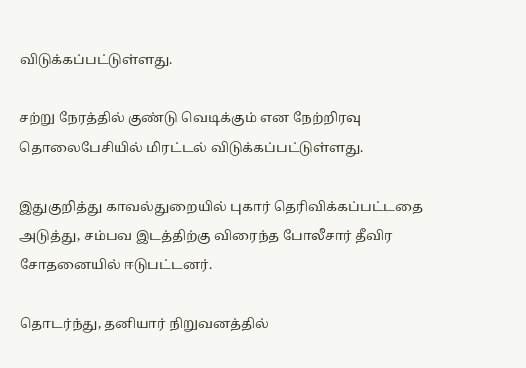விடுக்கப்பட்டுள்ளது.

சற்று நேரத்தில் குண்டு வெடிக்கும் என நேற்றிரவு தொலைபேசியில் மிரட்டல் விடுக்கப்பட்டுள்ளது.

இதுகுறித்து காவல்துறையில் புகார் தெரிவிக்கப்பட்டதை அடுத்து, சம்பவ இடத்திற்கு விரைந்த போலீசார் தீவிர சோதனையில் ஈடுபட்டனர்.

தொடர்ந்து, தனியார் நிறுவனத்தில்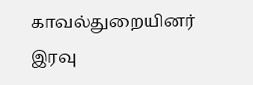காவல்துறையினர் இரவு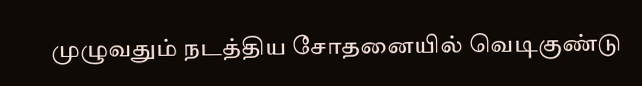முழுவதும் நடத்திய சோதனையில் வெடிகுண்டு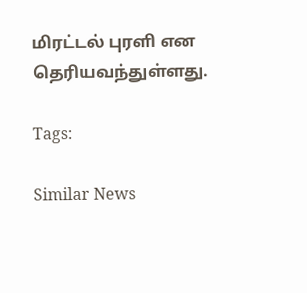மிரட்டல் புரளி என தெரியவந்துள்ளது.

Tags:

Similar News